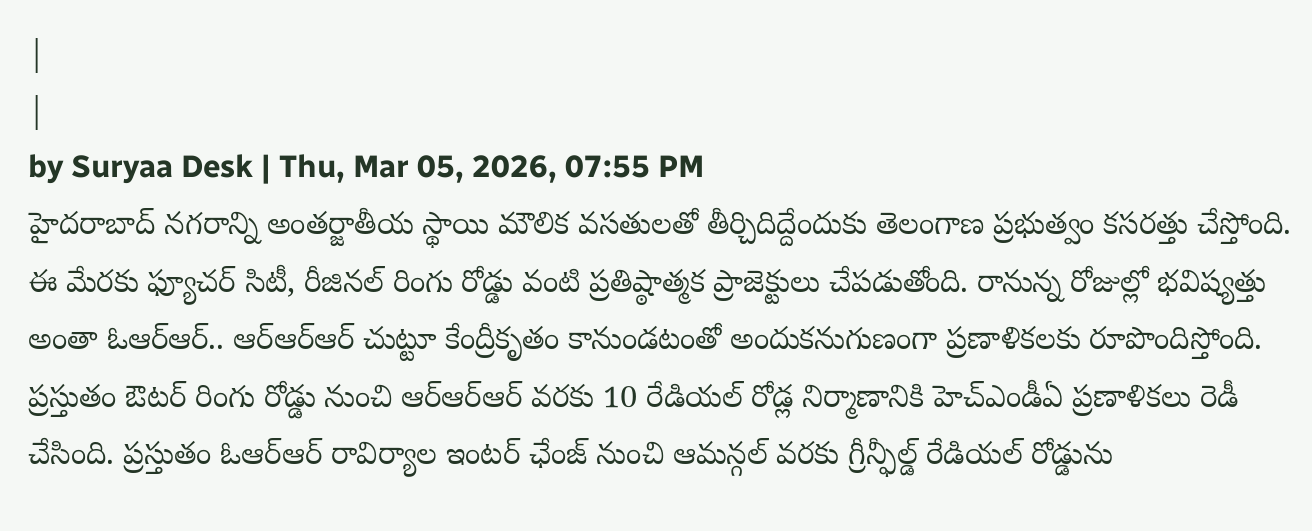|
|
by Suryaa Desk | Thu, Mar 05, 2026, 07:55 PM
హైదరాబాద్ నగరాన్ని అంతర్జాతీయ స్థాయి మౌలిక వసతులతో తీర్చిదిద్దేందుకు తెలంగాణ ప్రభుత్వం కసరత్తు చేస్తోంది. ఈ మేరకు ఫ్యూచర్ సిటీ, రీజినల్ రింగు రోడ్డు వంటి ప్రతిష్ఠాత్మక ప్రాజెక్టులు చేపడుతోంది. రానున్న రోజుల్లో భవిష్యత్తు అంతా ఓఆర్ఆర్.. ఆర్ఆర్ఆర్ చుట్టూ కేంద్రీకృతం కానుండటంతో అందుకనుగుణంగా ప్రణాళికలకు రూపొందిస్తోంది. ప్రస్తుతం ఔటర్ రింగు రోడ్డు నుంచి ఆర్ఆర్ఆర్ వరకు 10 రేడియల్ రోడ్ల నిర్మాణానికి హెచ్ఎండీఏ ప్రణాళికలు రెడీ చేసింది. ప్రస్తుతం ఓఆర్ఆర్ రావిర్యాల ఇంటర్ ఛేంజ్ నుంచి ఆమన్గల్ వరకు గ్రీన్ఫీల్డ్ రేడియల్ రోడ్డును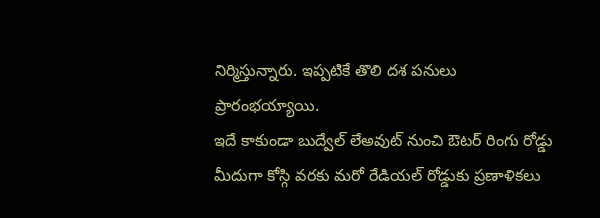నిర్మిస్తున్నారు. ఇప్పటికే తొలి దశ పనులు ప్రారంభయ్యాయి.
ఇదే కాకుండా బుద్వేల్ లేఅవుట్ నుంచి ఔటర్ రింగు రోడ్డు మీదుగా కోస్గి వరకు మరో రేడియల్ రోడ్డుకు ప్రణాళికలు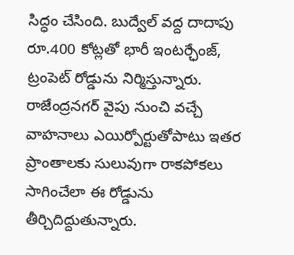సిద్ధం చేసింది. బుద్వేల్ వద్ద దాదాపు రూ.400 కోట్లతో భారీ ఇంటర్ఛేంజ్, ట్రంపెట్ రోడ్డును నిర్మిస్తున్నారు. రాజేంద్రనగర్ వైపు నుంచి వచ్చే వాహనాలు ఎయిర్పోర్టుతోపాటు ఇతర ప్రాంతాలకు సులువుగా రాకపోకలు సాగించేలా ఈ రోడ్డును తీర్చిదిద్దుతున్నారు.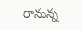రానున్న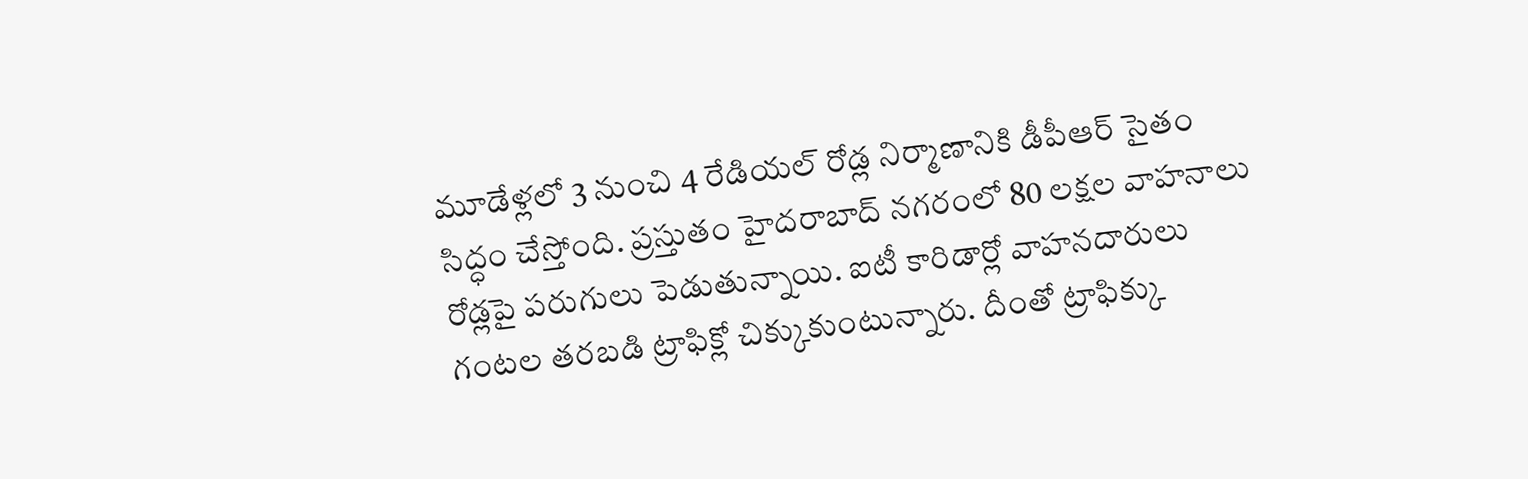మూడేళ్లలో 3 నుంచి 4 రేడియల్ రోడ్ల నిర్మాణానికి డీపీఆర్ సైతం సిద్ధం చేస్తోంది. ప్రస్తుతం హైదరాబాద్ నగరంలో 80 లక్షల వాహనాలు రోడ్లపై పరుగులు పెడుతున్నాయి. ఐటీ కారిడార్లో వాహనదారులు గంటల తరబడి ట్రాఫిక్లో చిక్కుకుంటున్నారు. దీంతో ట్రాఫిక్కు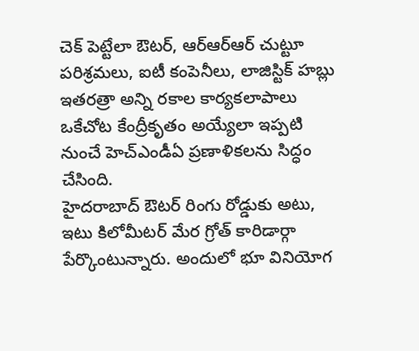చెక్ పెట్టేలా ఔటర్, ఆర్ఆర్ఆర్ చుట్టూ పరిశ్రమలు, ఐటీ కంపెనీలు, లాజిస్టిక్ హబ్లు ఇతరత్రా అన్ని రకాల కార్యకలాపాలు ఒకేచోట కేంద్రీకృతం అయ్యేలా ఇప్పటి నుంచే హెచ్ఎండీఏ ప్రణాళికలను సిద్ధం చేసింది.
హైదరాబాద్ ఔటర్ రింగు రోడ్డుకు అటు, ఇటు కిలోమీటర్ మేర గ్రోత్ కారిడార్గా పేర్కొంటున్నారు. అందులో భూ వినియోగ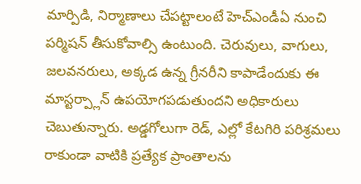మార్పిడి, నిర్మాణాలు చేపట్టాలంటే హెచ్ఎండీఏ నుంచి పర్మిషన్ తీసుకోవాల్సి ఉంటుంది. చెరువులు, వాగులు, జలవనరులు, అక్కడ ఉన్న గ్రీనరీని కాపాడేందుకు ఈ మాస్టర్ప్లాన్ ఉపయోగపడుతుందని అధికారులు చెబుతున్నారు. అడ్డగోలుగా రెడ్, ఎల్లో కేటగిరి పరిశ్రమలు రాకుండా వాటికి ప్రత్యేక ప్రాంతాలను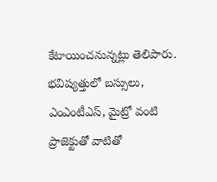కేటాయించనున్నట్లు తెలిపారు. భవిష్యత్తులో బస్సులు, ఎంఎంటీఎస్, మైట్రో వంటి ప్రాజెక్టుతో వాటితో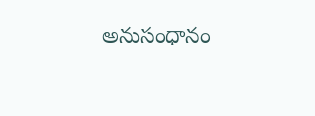అనుసంధానం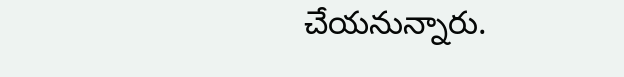చేయనున్నారు.